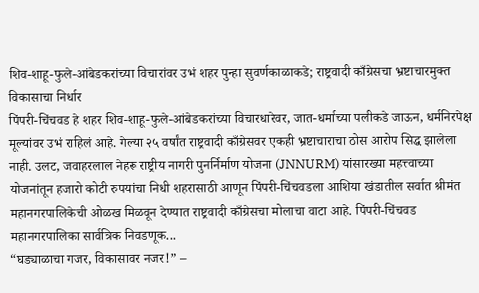शिव-शाहू-फुले-आंबेडकरांच्या विचारांवर उभं शहर पुन्हा सुवर्णकाळाकडे; राष्ट्रवादी काँग्रेसचा भ्रष्टाचारमुक्त विकासाचा निर्धार
पिंपरी-चिंचवड हे शहर शिव-शाहू-फुले-आंबेडकरांच्या विचारधारेवर, जात-धर्माच्या पलीकडे जाऊन, धर्मनिरपेक्ष मूल्यांवर उभं राहिलं आहे. गेल्या २५ वर्षांत राष्ट्रवादी काँग्रेसवर एकही भ्रष्टाचाराचा ठोस आरोप सिद्ध झालेला नाही. उलट, जवाहरलाल नेहरू राष्ट्रीय नागरी पुनर्निर्माण योजना (JNNURM) यांसारख्या महत्त्वाच्या योजनांतून हजारो कोटी रुपयांचा निधी शहरासाठी आणून पिंपरी-चिंचवडला आशिया खंडातील सर्वात श्रीमंत महानगरपालिकेची ओळख मिळवून देण्यात राष्ट्रवादी काँग्रेसचा मोलाचा वाटा आहे. पिंपरी-चिंचवड महानगरपालिका सार्वत्रिक निवडणूक...
“घड्याळाचा गजर, विकासावर नजर!” –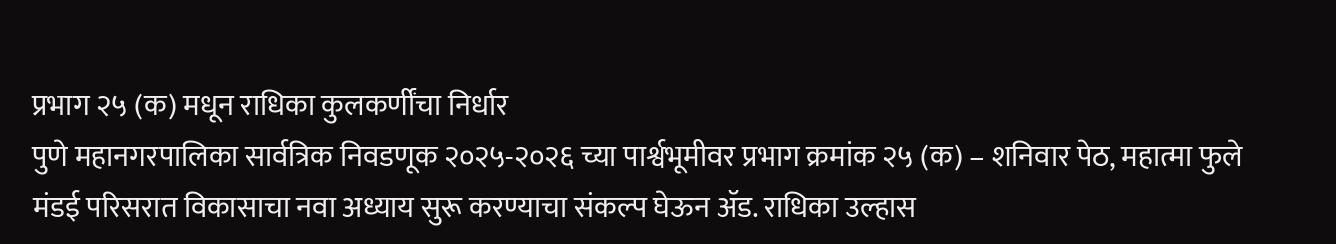प्रभाग २५ (क) मधून राधिका कुलकर्णींचा निर्धार
पुणे महानगरपालिका सार्वत्रिक निवडणूक २०२५-२०२६ च्या पार्श्वभूमीवर प्रभाग क्रमांक २५ (क) – शनिवार पेठ, महात्मा फुले मंडई परिसरात विकासाचा नवा अध्याय सुरू करण्याचा संकल्प घेऊन ॲड. राधिका उल्हास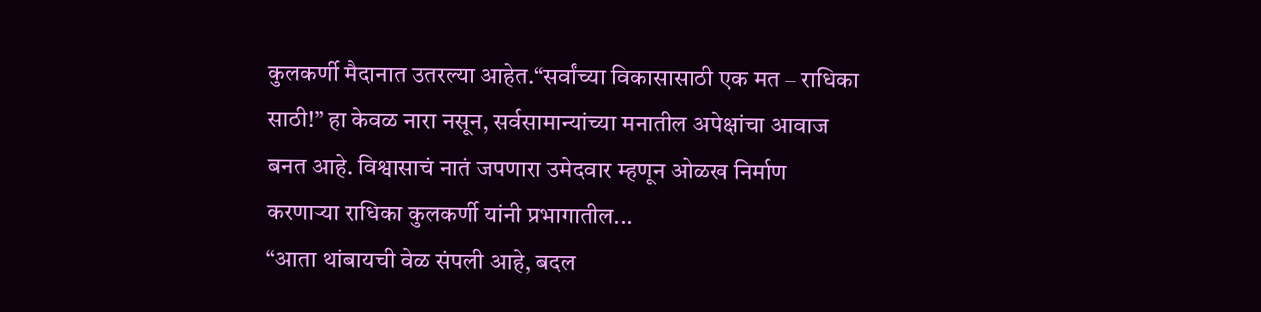कुलकर्णी मैदानात उतरल्या आहेत.“सर्वांच्या विकासासाठी एक मत – राधिका साठी!” हा केवळ नारा नसून, सर्वसामान्यांच्या मनातील अपेक्षांचा आवाज बनत आहे. विश्वासाचं नातं जपणारा उमेदवार म्हणून ओळख निर्माण करणाऱ्या राधिका कुलकर्णी यांनी प्रभागातील...
“आता थांबायची वेळ संपली आहे, बदल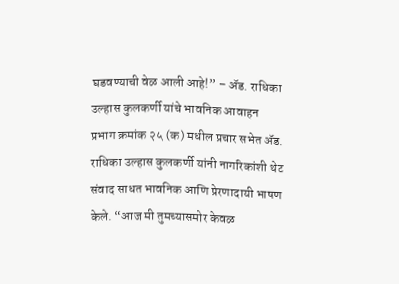घडवण्याची वेळ आली आहे!” – ॲड. राधिका उल्हास कुलकर्णी यांचे भावनिक आवाहन
प्रभाग क्रमांक २५ (क) मधील प्रचार सभेत ॲड. राधिका उल्हास कुलकर्णी यांनी नागरिकांशी थेट संवाद साधत भावनिक आणि प्रेरणादायी भाषण केले. “आज मी तुमच्यासमोर केवळ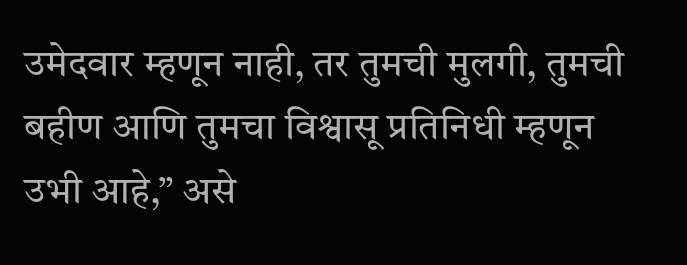उमेदवार म्हणून नाही, तर तुमची मुलगी, तुमची बहीण आणि तुमचा विश्वासू प्रतिनिधी म्हणून उभी आहे,” असे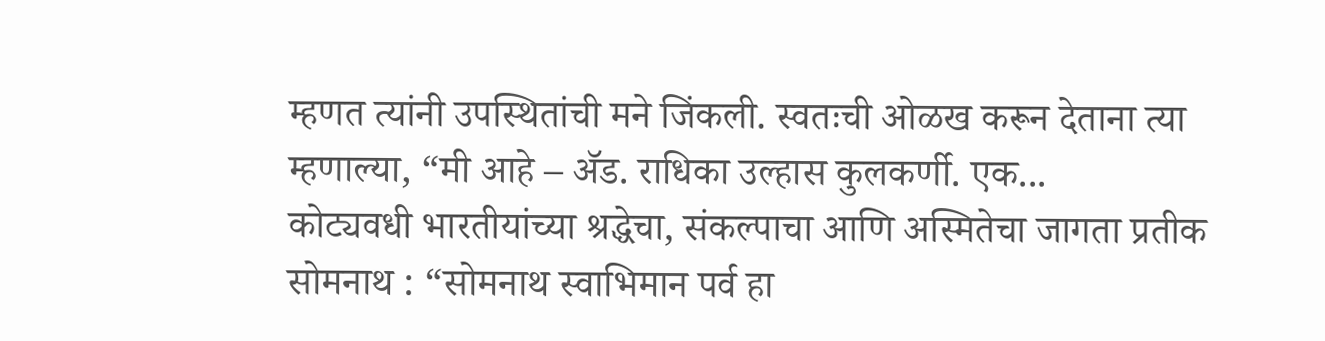म्हणत त्यांनी उपस्थितांची मने जिंकली. स्वतःची ओळख करून देताना त्या म्हणाल्या, “मी आहे – ॲड. राधिका उल्हास कुलकर्णी. एक...
कोट्यवधी भारतीयांच्या श्रद्धेचा, संकल्पाचा आणि अस्मितेचा जागता प्रतीक
सोमनाथ : “सोमनाथ स्वाभिमान पर्व हा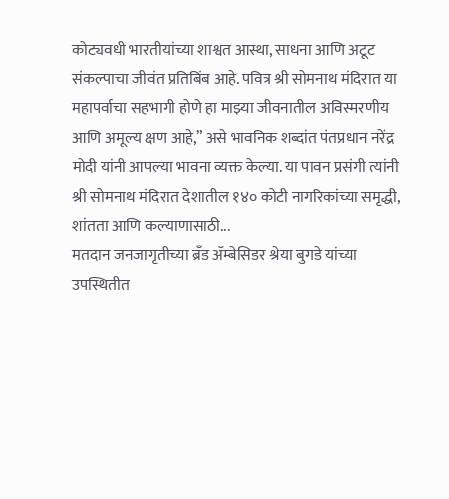कोट्यवधी भारतीयांच्या शाश्वत आस्था, साधना आणि अटूट संकल्पाचा जीवंत प्रतिबिंब आहे. पवित्र श्री सोमनाथ मंदिरात या महापर्वाचा सहभागी होणे हा माझ्या जीवनातील अविस्मरणीय आणि अमूल्य क्षण आहे,” असे भावनिक शब्दांत पंतप्रधान नरेंद्र मोदी यांनी आपल्या भावना व्यक्त केल्या. या पावन प्रसंगी त्यांनी श्री सोमनाथ मंदिरात देशातील १४० कोटी नागरिकांच्या समृद्धी, शांतता आणि कल्याणासाठी...
मतदान जनजागृतीच्या ब्रँड ॲम्बेसिडर श्रेया बुगडे यांच्या उपस्थितीत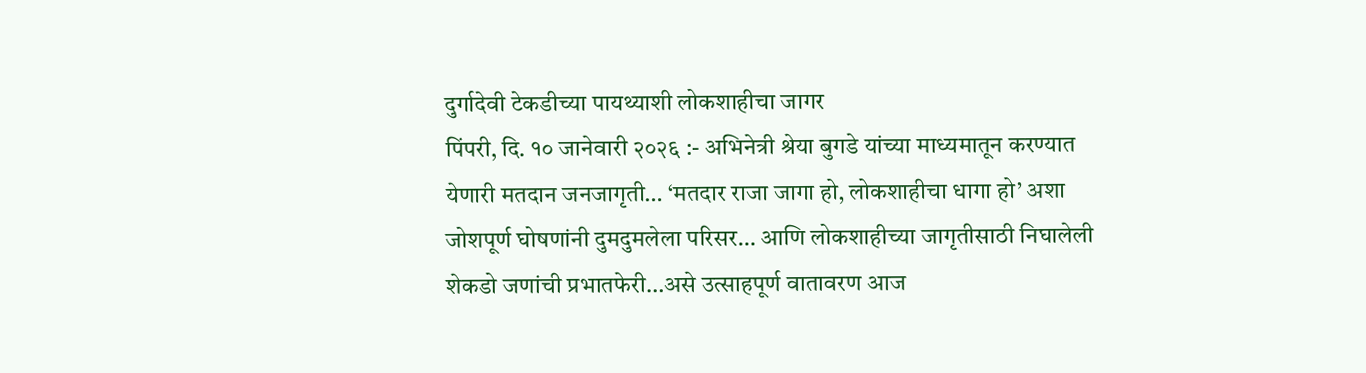दुर्गादेवी टेकडीच्या पायथ्याशी लोकशाहीचा जागर
पिंपरी, दि. १० जानेवारी २०२६ :- अभिनेत्री श्रेया बुगडे यांच्या माध्यमातून करण्यात येणारी मतदान जनजागृती… ‘मतदार राजा जागा हो, लोकशाहीचा धागा हो’ अशा जोशपूर्ण घोषणांनी दुमदुमलेला परिसर… आणि लोकशाहीच्या जागृतीसाठी निघालेली शेकडो जणांची प्रभातफेरी…असे उत्साहपूर्ण वातावरण आज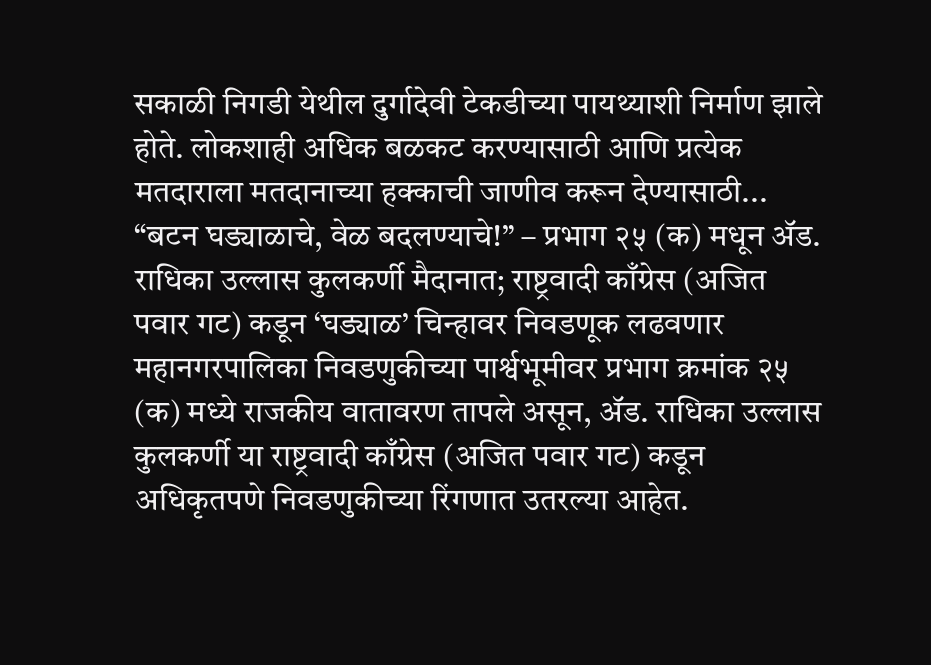सकाळी निगडी येथील दुर्गादेवी टेकडीच्या पायथ्याशी निर्माण झाले होते. लोकशाही अधिक बळकट करण्यासाठी आणि प्रत्येक मतदाराला मतदानाच्या हक्काची जाणीव करून देण्यासाठी...
“बटन घड्याळाचे, वेळ बदलण्याचे!” – प्रभाग २५ (क) मधून ॲड. राधिका उल्लास कुलकर्णी मैदानात; राष्ट्रवादी काँग्रेस (अजित पवार गट) कडून ‘घड्याळ’ चिन्हावर निवडणूक लढवणार
महानगरपालिका निवडणुकीच्या पार्श्वभूमीवर प्रभाग क्रमांक २५ (क) मध्ये राजकीय वातावरण तापले असून, ॲड. राधिका उल्लास कुलकर्णी या राष्ट्रवादी काँग्रेस (अजित पवार गट) कडून अधिकृतपणे निवडणुकीच्या रिंगणात उतरल्या आहेत.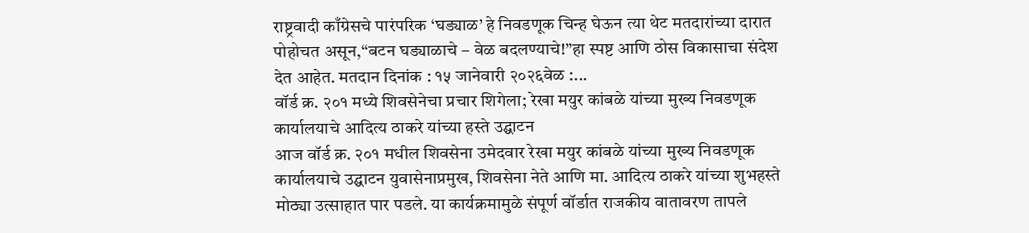राष्ट्रवादी काँग्रेसचे पारंपरिक ‘घड्याळ’ हे निवडणूक चिन्ह घेऊन त्या थेट मतदारांच्या दारात पोहोचत असून,“बटन घड्याळाचे – वेळ बदलण्याचे!”हा स्पष्ट आणि ठोस विकासाचा संदेश देत आहेत. मतदान दिनांक : १५ जानेवारी २०२६वेळ :...
वॉर्ड क्र. २०१ मध्ये शिवसेनेचा प्रचार शिगेला; रेखा मयुर कांबळे यांच्या मुख्य निवडणूक कार्यालयाचे आदित्य ठाकरे यांच्या हस्ते उद्घाटन
आज वॉर्ड क्र. २०१ मधील शिवसेना उमेदवार रेखा मयुर कांबळे यांच्या मुख्य निवडणूक कार्यालयाचे उद्घाटन युवासेनाप्रमुख, शिवसेना नेते आणि मा. आदित्य ठाकरे यांच्या शुभहस्ते मोठ्या उत्साहात पार पडले. या कार्यक्रमामुळे संपूर्ण वॉर्डात राजकीय वातावरण तापले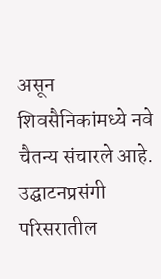असून शिवसैनिकांमध्ये नवे चैतन्य संचारले आहे. उद्घाटनप्रसंगी परिसरातील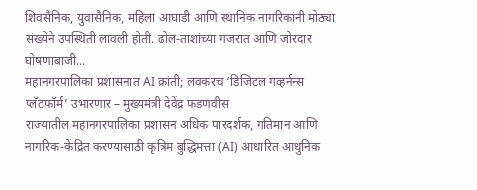शिवसैनिक, युवासैनिक, महिला आघाडी आणि स्थानिक नागरिकांनी मोठ्या संख्येने उपस्थिती लावली होती. ढोल-ताशांच्या गजरात आणि जोरदार घोषणाबाजी...
महानगरपालिका प्रशासनात AI क्रांती; लवकरच ‘डिजिटल गव्हर्नन्स प्लॅटफॉर्म’ उभारणार – मुख्यमंत्री देवेंद्र फडणवीस
राज्यातील महानगरपालिका प्रशासन अधिक पारदर्शक, गतिमान आणि नागरिक-केंद्रित करण्यासाठी कृत्रिम बुद्धिमत्ता (AI) आधारित आधुनिक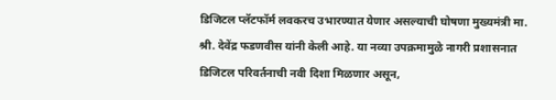डिजिटल प्लॅटफॉर्म लवकरच उभारण्यात येणार असल्याची घोषणा मुख्यमंत्री मा. श्री. देवेंद्र फडणवीस यांनी केली आहे. या नव्या उपक्रमामुळे नागरी प्रशासनात डिजिटल परिवर्तनाची नवी दिशा मिळणार असून,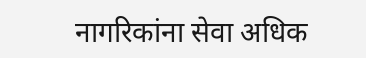नागरिकांना सेवा अधिक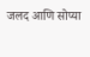जलद आणि सोप्या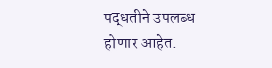पद्धतीने उपलब्ध होणार आहेत.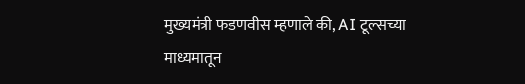मुख्यमंत्री फडणवीस म्हणाले की, AI टूल्सच्या माध्यमातून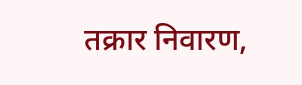तक्रार निवारण,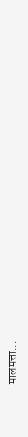मालमत्ता...